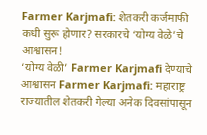Farmer Karjmafi: शेतकरी कर्जमाफी कधी सुरू होणार? सरकारचे ‘योग्य वेळे’चे आश्वासन!
‘योग्य वेळी’ Farmer Karjmafi देण्याचे आश्वासन Farmer Karjmafi: महाराष्ट्र राज्यातील शेतकरी गेल्या अनेक दिवसांपासून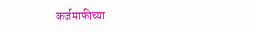कर्जमाफीच्या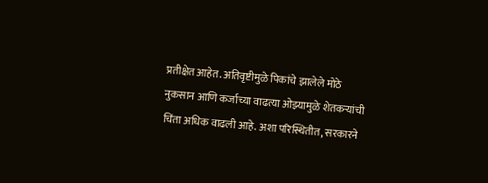प्रतीक्षेत आहेत. अतिवृष्टीमुळे पिकांचे झालेले मोठे नुकसान आणि कर्जाच्या वाढत्या ओझ्यामुळे शेतकऱ्यांची चिंता अधिक वाढली आहे. अशा परिस्थितीत, सरकारने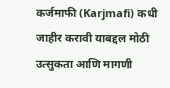कर्जमाफी (Karjmafi) कधी जाहीर करावी याबद्दल मोठी उत्सुकता आणि मागणी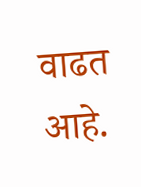वाढत आहे.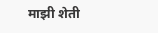माझी शेती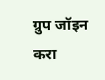ग्रुप जॉइन करा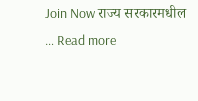Join Now राज्य सरकारमधील … Read more